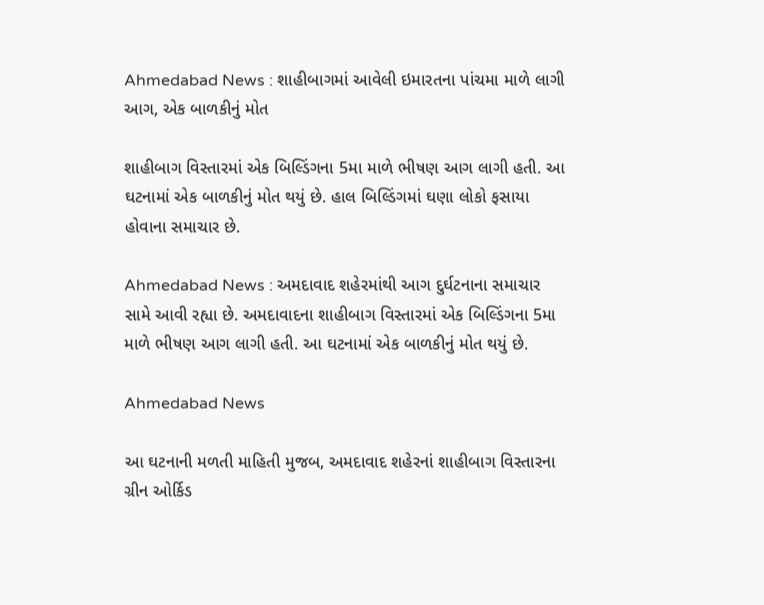Ahmedabad News : શાહીબાગમાં આવેલી ઇમારતના પાંચમા માળે લાગી આગ, એક બાળકીનું મોત

શાહીબાગ વિસ્તારમાં એક બિલ્ડિંગના 5મા માળે ભીષણ આગ લાગી હતી. આ ઘટનામાં એક બાળકીનું મોત થયું છે. હાલ બિલ્ડિંગમાં ઘણા લોકો ફસાયા હોવાના સમાચાર છે.

Ahmedabad News : અમદાવાદ શહેરમાંથી આગ દુર્ઘટનાના સમાચાર સામે આવી રહ્યા છે. અમદાવાદના શાહીબાગ વિસ્તારમાં એક બિલ્ડિંગના 5મા માળે ભીષણ આગ લાગી હતી. આ ઘટનામાં એક બાળકીનું મોત થયું છે.

Ahmedabad News

આ ઘટનાની મળતી માહિતી મુજબ, અમદાવાદ શહેરનાં શાહીબાગ વિસ્તારના ગ્રીન ઓર્કિડ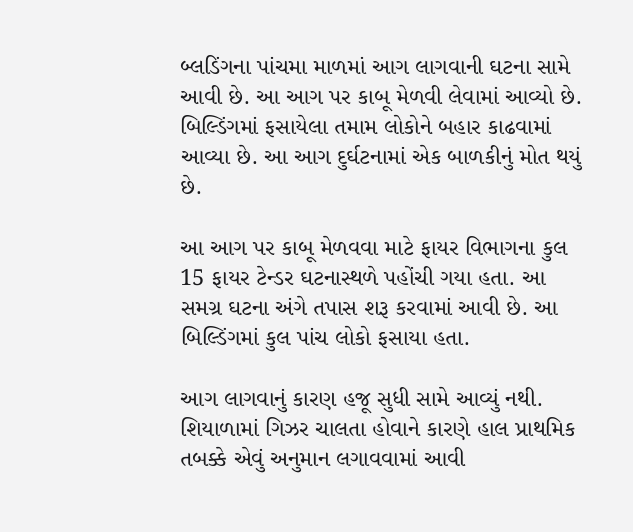બ્લડિંગના પાંચમા માળમાં આગ લાગવાની ઘટના સામે આવી છે. આ આગ પર કાબૂ મેળવી લેવામાં આવ્યો છે. બિલ્ડિંગમાં ફસાયેલા તમામ લોકોને બહાર કાઢવામાં આવ્યા છે. આ આગ દુર્ઘટનામાં એક બાળકીનું મોત થયું છે.

આ આગ પર કાબૂ મેળવવા માટે ફાયર વિભાગના કુલ 15 ફાયર ટેન્ડર ઘટનાસ્થળે પહોંચી ગયા હતા. આ સમગ્ર ઘટના અંગે તપાસ શરૂ કરવામાં આવી છે. આ બિલ્ડિંગમાં કુલ પાંચ લોકો ફસાયા હતા.

આગ લાગવાનું કારણ હજૂ સુધી સામે આવ્યું નથી. શિયાળામાં ગિઝર ચાલતા હોવાને કારણે હાલ પ્રાથમિક તબક્કે એવું અનુમાન લગાવવામાં આવી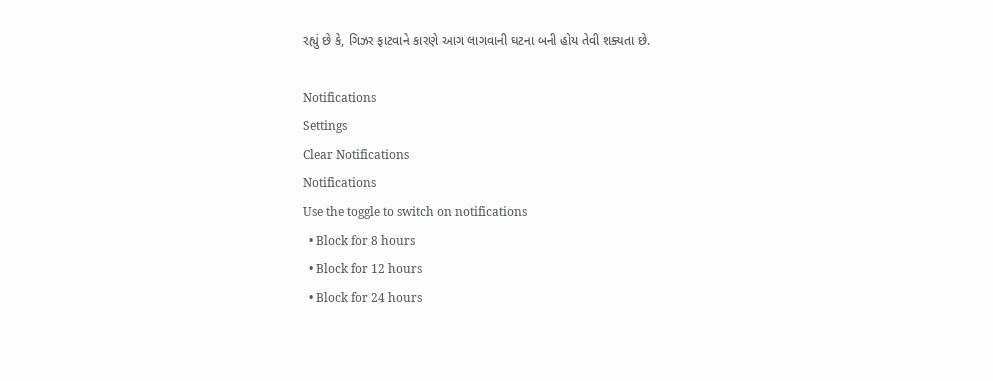રહ્યું છે કે, ગિઝર ફાટવાને કારણે આગ લાગવાની ઘટના બની હોય તેવી શક્યતા છે.

Notifications
Settings
Clear Notifications
Notifications
Use the toggle to switch on notifications
  • Block for 8 hours
  • Block for 12 hours
  • Block for 24 hours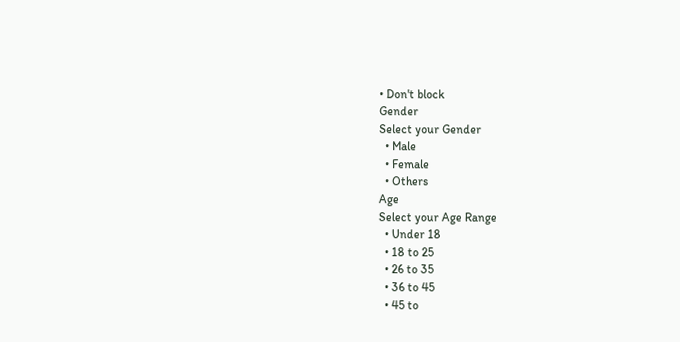• Don't block
Gender
Select your Gender
  • Male
  • Female
  • Others
Age
Select your Age Range
  • Under 18
  • 18 to 25
  • 26 to 35
  • 36 to 45
  • 45 to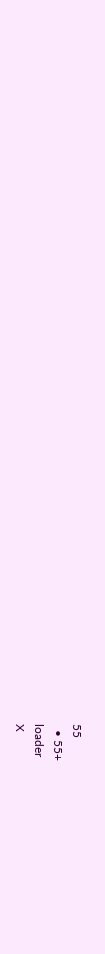55
  • 55+
loader
X